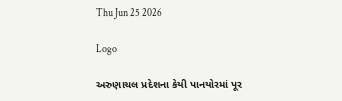Thu Jun 25 2026

Logo

અરુણાચલ પ્રદેશના કેયી પાનયોરમાં પૂર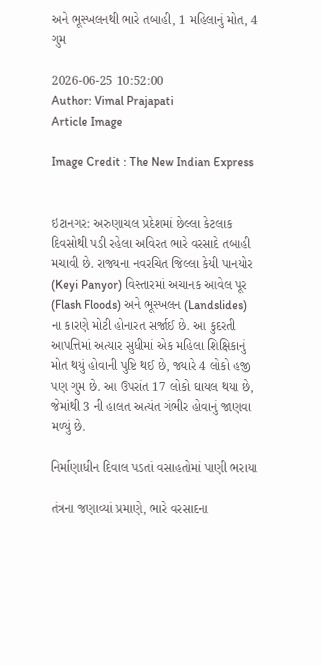અને ભૂસ્ખલનથી ભારે તબાહી, 1 મહિલાનું મોત, 4 ગુમ

2026-06-25 10:52:00
Author: Vimal Prajapati
Article Image

Image Credit : The New Indian Express


ઇટાનગર: અરુણાચલ પ્રદેશમાં છેલ્લા કેટલાક દિવસોથી પડી રહેલા અવિરત ભારે વરસાદે તબાહી મચાવી છે. રાજ્યના નવરચિત જિલ્લા કેયી પાનયોર (Keyi Panyor) વિસ્તારમાં અચાનક આવેલ પૂર (Flash Floods) અને ભૂસ્ખલન (Landslides) ના કારણે મોટી હોનારત સર્જાઈ છે. આ કુદરતી આપત્તિમાં અત્યાર સુધીમાં એક મહિલા શિક્ષિકાનું મોત થયું હોવાની પુષ્ટિ થઈ છે, જ્યારે 4 લોકો હજી પણ ગુમ છે. આ ઉપરાંત 17 લોકો ઘાયલ થયા છે, જેમાંથી 3 ની હાલત અત્યંત ગંભીર હોવાનું જાણવા મળ્યું છે.

નિર્માણાધીન દિવાલ પડતાં વસાહતોમાં પાણી ભરાયા

તંત્રના જણાવ્યાં પ્રમાણે, ભારે વરસાદના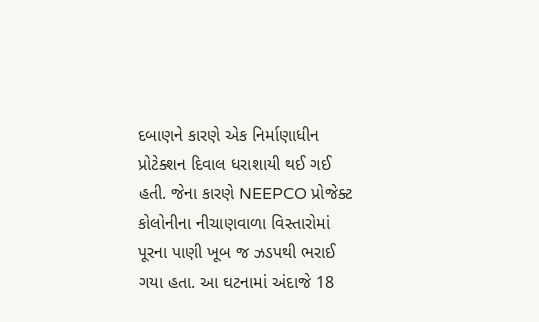દબાણને કારણે એક નિર્માણાધીન પ્રોટેક્શન દિવાલ ધરાશાયી થઈ ગઈ હતી. જેના કારણે NEEPCO પ્રોજેક્ટ કોલોનીના નીચાણવાળા વિસ્તારોમાં પૂરના પાણી ખૂબ જ ઝડપથી ભરાઈ ગયા હતા. આ ઘટનામાં અંદાજે 18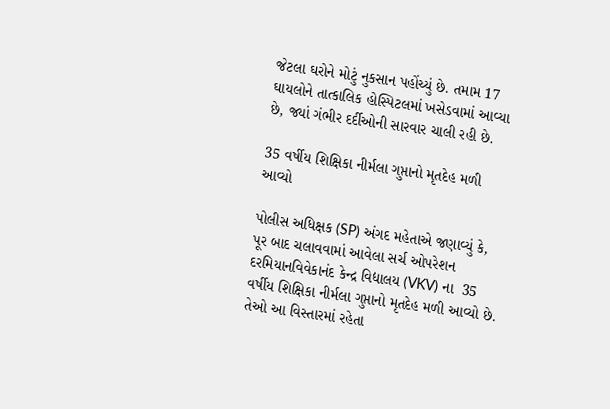જેટલા ઘરોને મોટું નુકસાન પહોંચ્યું છે. તમામ 17 ઘાયલોને તાત્કાલિક હોસ્પિટલમાં ખસેડવામાં આવ્યા છે, જ્યાં ગંભીર દર્દીઓની સારવાર ચાલી રહી છે.

35 વર્ષીય શિક્ષિકા નીર્મલા ગુપ્તાનો મૃતદેહ મળી આવ્યો

પોલીસ અધિક્ષક (SP) અંગદ મહેતાએ જણાવ્યું કે, પૂર બાદ ચલાવવામાં આવેલા સર્ચ ઓપરેશન દરમિયાનવિવેકાનંદ કેન્દ્ર વિદ્યાલય (VKV) ના  35 વર્ષીય શિક્ષિકા નીર્મલા ગુપ્તાનો મૃતદેહ મળી આવ્યો છે. તેઓ આ વિસ્તારમાં રહેતા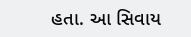હતા. આ સિવાય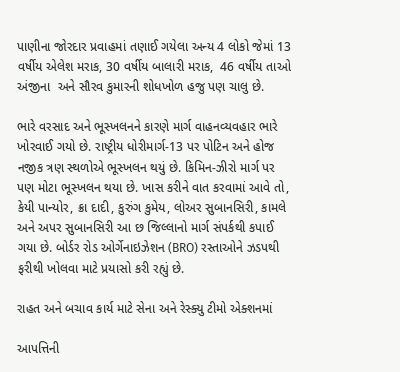પાણીના જોરદાર પ્રવાહમાં તણાઈ ગયેલા અન્ય 4 લોકો જેમાં 13 વર્ષીય એલેશ મરાક, 30 વર્ષીય બાલારી મરાક,  46 વર્ષીય તાઓ અંજીના  અને સૌરવ કુમારની શોધખોળ હજુ પણ ચાલુ છે.

ભારે વરસાદ અને ભૂસ્ખલનને કારણે માર્ગ વાહનવ્યવહાર ભારે ખોરવાઈ ગયો છે. રાષ્ટ્રીય ધોરીમાર્ગ-13 પર પોટિન અને હોજ નજીક ત્રણ સ્થળોએ ભૂસ્ખલન થયું છે. કિમિન-ઝીરો માર્ગ પર પણ મોટા ભૂસ્ખલન થયા છે. ખાસ કરીને વાત કરવામાં આવે તો, કેયી પાન્યોર, ક્રા દાદી, કુરુંગ કુમેય, લોઅર સુબાનસિરી, કામલે અને અપર સુબાનસિરી આ છ જિલ્લાનો માર્ગ સંપર્કથી કપાઈ ગયા છે. બોર્ડર રોડ ઓર્ગેનાઇઝેશન (BRO) રસ્તાઓને ઝડપથી ફરીથી ખોલવા માટે પ્રયાસો કરી રહ્યું છે.

રાહત અને બચાવ કાર્ય માટે સેના અને રેસ્ક્યુ ટીમો એક્શનમાં

આપત્તિની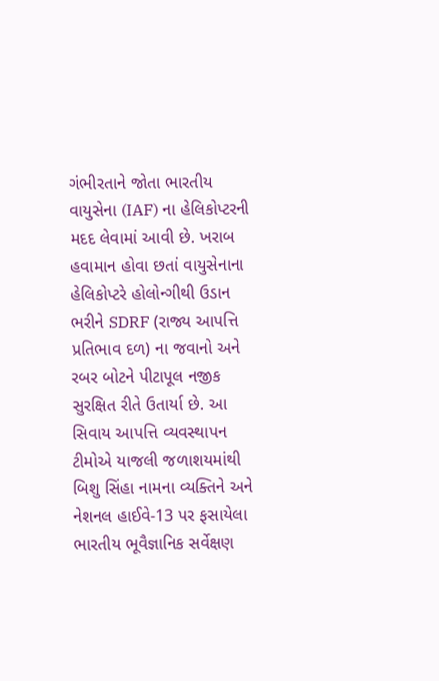ગંભીરતાને જોતા ભારતીય વાયુસેના (IAF) ના હેલિકોપ્ટરની મદદ લેવામાં આવી છે. ખરાબ હવામાન હોવા છતાં વાયુસેનાના હેલિકોપ્ટરે હોલોન્ગીથી ઉડાન ભરીને SDRF (રાજ્ય આપત્તિ પ્રતિભાવ દળ) ના જવાનો અને રબર બોટને પીટાપૂલ નજીક સુરક્ષિત રીતે ઉતાર્યા છે. આ સિવાય આપત્તિ વ્યવસ્થાપન ટીમોએ યાજલી જળાશયમાંથી બિશુ સિંહા નામના વ્યક્તિને અને નેશનલ હાઈવે-13 પર ફસાયેલા ભારતીય ભૂવૈજ્ઞાનિક સર્વેક્ષણ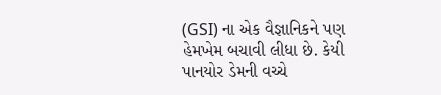(GSI) ના એક વૈજ્ઞાનિકને પણ હેમખેમ બચાવી લીધા છે. કેયી પાનયોર ડેમની વચ્ચે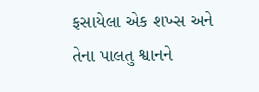ફસાયેલા એક શખ્સ અને તેના પાલતુ શ્વાનને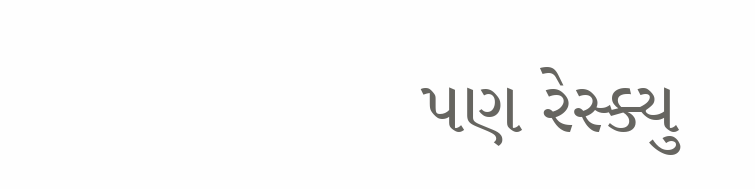પણ રેસ્ક્યુ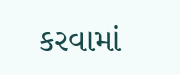કરવામાં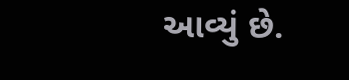આવ્યું છે.